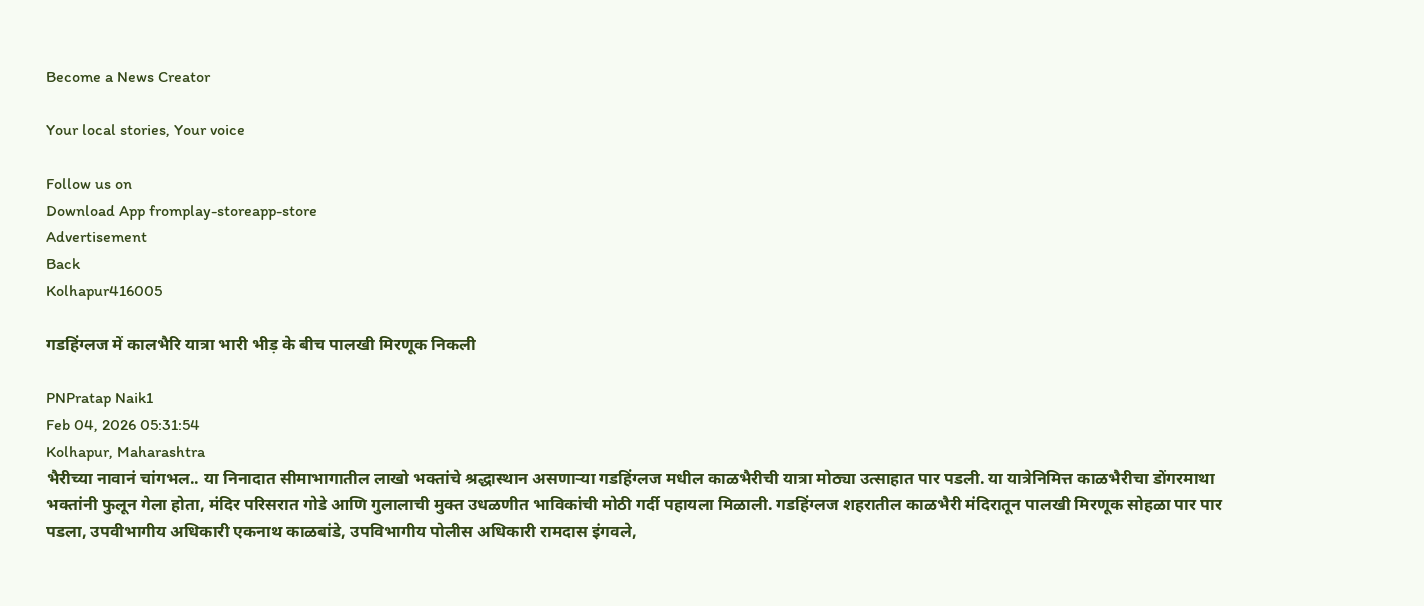Become a News Creator

Your local stories, Your voice

Follow us on
Download App fromplay-storeapp-store
Advertisement
Back
Kolhapur416005

गडहिंग्लज में कालभैरि यात्रा भारी भीड़ के बीच पालखी मिरणूक निकली

PNPratap Naik1
Feb 04, 2026 05:31:54
Kolhapur, Maharashtra
भैरीच्या नावानं चांगभल.. या निनादात सीमाभागातील लाखो भक्तांचे श्रद्धास्थान असणाऱ्या गडहिंग्लज मधील काळभैरीची यात्रा मोठ्या उत्साहात पार पडली. या यात्रेनिमित्त काळभैरीचा डोंगरमाथा भक्तांनी फुलून गेला होता, मंदिर परिसरात गोडे आणि गुलालाची मुक्त उधळणीत भाविकांची मोठी गर्दी पहायला मिळाली. गडहिंग्लज शहरातील काळभैरी मंदिरातून पालखी मिरणूक सोहळा पार पार पडला, उपवीभागीय अधिकारी एकनाथ काळबांडे, उपविभागीय पोलीस अधिकारी रामदास इंगवले,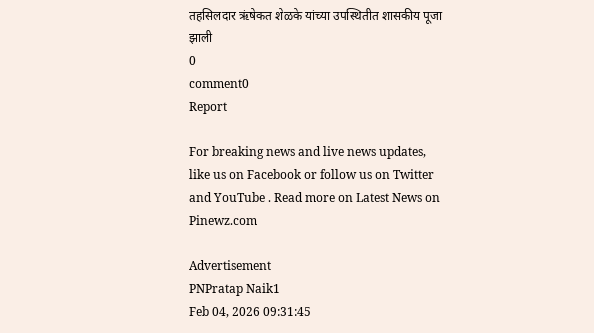तहसिलदार ऋंषेकत शेळके यांच्या उपस्थितीत शासकीय पूजा झाली
0
comment0
Report

For breaking news and live news updates, like us on Facebook or follow us on Twitter and YouTube . Read more on Latest News on Pinewz.com

Advertisement
PNPratap Naik1
Feb 04, 2026 09:31:45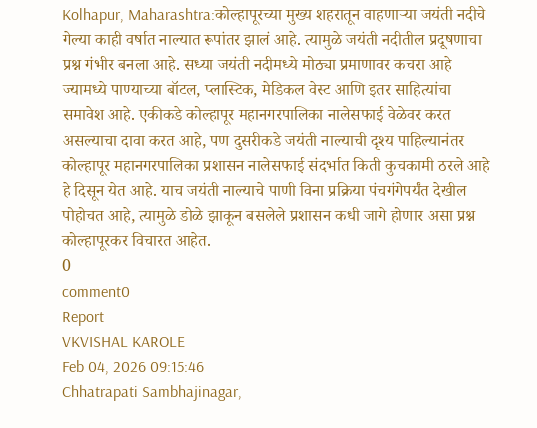Kolhapur, Maharashtra:कोल्हापूरच्या मुख्य शहरातून वाहणाऱ्या जयंती नदीचे गेल्या काही वर्षात नाल्यात रूपांतर झालं आहे. त्यामुळे जयंती नदीतील प्रदूषणाचा प्रश्न गंभीर बनला आहे. सध्या जयंती नदीमध्ये मोठ्या प्रमाणावर कचरा आहे ज्यामध्ये पाण्याच्या बॉटल, प्लास्टिक, मेडिकल वेस्ट आणि इतर साहित्यांचा समावेश आहे. एकीकडे कोल्हापूर महानगरपालिका नालेसफाई वेळेवर करत असल्याचा दावा करत आहे, पण दुसरीकडे जयंती नाल्याची दृश्य पाहिल्यानंतर कोल्हापूर महानगरपालिका प्रशासन नालेसफाई संदर्भात किती कुचकामी ठरले आहे हे दिसून येत आहे. याच जयंती नाल्याचे पाणी विना प्रक्रिया पंचगंगेपर्यंत देखील पोहोचत आहे, त्यामुळे डोळे झाकून बसलेले प्रशासन कधी जागे होणार असा प्रश्न कोल्हापूरकर विचारत आहेत.
0
comment0
Report
VKVISHAL KAROLE
Feb 04, 2026 09:15:46
Chhatrapati Sambhajinagar,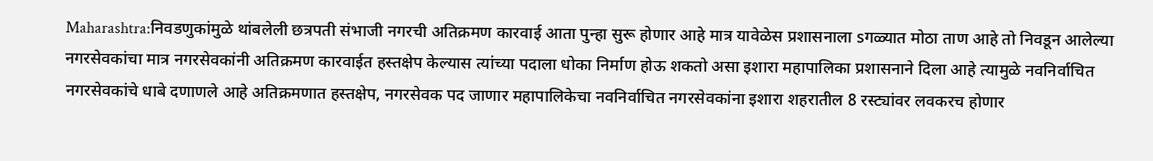Maharashtra:निवडणुकांमुळे थांबलेली छत्रपती संभाजी नगरची अतिक्रमण कारवाई आता पुन्हा सुरू होणार आहे मात्र यावेळेस प्रशासनाला sगळ्यात मोठा ताण आहे तो निवडून आलेल्या नगरसेवकांचा मात्र नगरसेवकांनी अतिक्रमण कारवाईत हस्तक्षेप केल्यास त्यांच्या पदाला धोका निर्माण होऊ शकतो असा इशारा महापालिका प्रशासनाने दिला आहे त्यामुळे नवनिर्वाचित नगरसेवकांचे धाबे दणाणले आहे अतिक्रमणात हस्तक्षेप, नगरसेवक पद जाणार महापालिकेचा नवनिर्वाचित नगरसेवकांना इशारा शहरातील 8 रस्ट्यांवर लवकरच होणार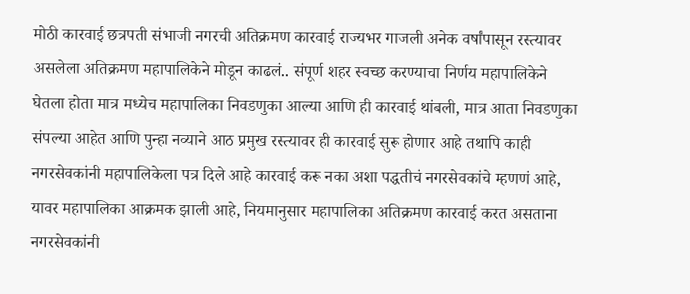मोठी कारवाई छत्रपती संभाजी नगरची अतिक्रमण कारवाई राज्यभर गाजली अनेक वर्षांपासून रस्त्यावर असलेला अतिक्रमण महापालिकेने मोडून काढलं.. संपूर्ण शहर स्वच्छ करण्याचा निर्णय महापालिकेने घेतला होता मात्र मध्येच महापालिका निवडणुका आल्या आणि ही कारवाई थांबली, मात्र आता निवडणुका संपल्या आहेत आणि पुन्हा नव्याने आठ प्रमुख रस्त्यावर ही कारवाई सुरू होणार आहे तथापि काही नगरसेवकांनी महापालिकेला पत्र दिले आहे कारवाई करू नका अशा पद्धतीचं नगरसेवकांचे म्हणणं आहे, यावर महापालिका आक्रमक झाली आहे, नियमानुसार महापालिका अतिक्रमण कारवाई करत असताना नगरसेवकांनी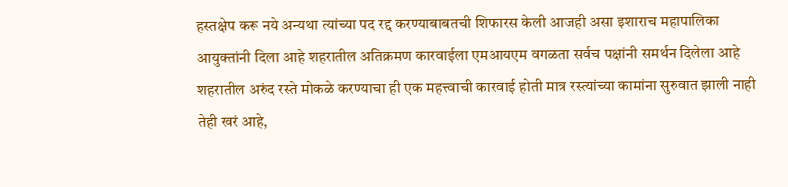हस्तक्षेप करू नये अन्यथा त्यांच्या पद रद्द करण्याबाबतची शिफारस केली आजही असा इशाराच महापालिका आयुक्तांनी दिला आहे शहरातील अतिक्रमण कारवाईला एमआयएम वगळता सर्वच पक्षांनी समर्थन दिलेला आहे शहरातील अरुंद रस्ते मोकळे करण्याचा ही एक महत्त्वाची कारवाई होती मात्र रस्त्यांच्या कामांना सुरुवात झाली नाही तेही खरं आहे,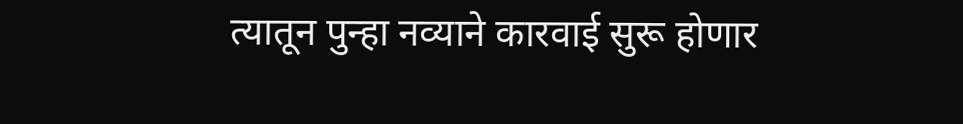त्यातून पुन्हा नव्याने कारवाई सुरू होणार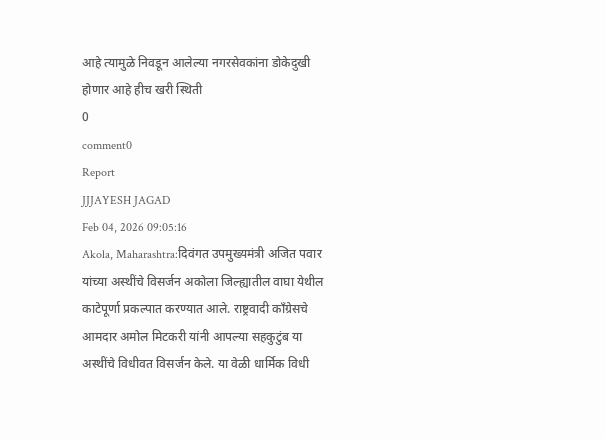आहे त्यामुळे निवडून आलेल्या नगरसेवकांना डोकेदुखी होणार आहे हीच खरी स्थिती
0
comment0
Report
JJJAYESH JAGAD
Feb 04, 2026 09:05:16
Akola, Maharashtra:दिवंगत उपमुख्यमंत्री अजित पवार यांच्या अस्थींचे विसर्जन अकोला जिल्ह्यातील वाघा येथील काटेपूर्णा प्रकल्पात करण्यात आले. राष्ट्रवादी काँग्रेसचे आमदार अमोल मिटकरी यांनी आपल्या सहकुटुंब या अस्थींचे विधीवत विसर्जन केले. या वेळी धार्मिक विधी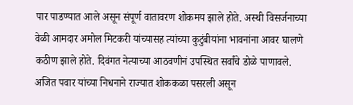पार पाडण्यात आले असून संपूर्ण वातावरण शोकमय झाले होते. अस्थी विसर्जनाच्या वेळी आमदार अमोल मिटकरी यांच्यासह त्यांच्या कुटुंबीयांना भावनांना आवर घालणे कठीण झाले होते. दिवंगत नेत्याच्या आठवणीनं उपस्थित सर्वांचे डोळे पाणावले. अजित पवार यांच्या निधनाने राज्यात शोककळा पसरली असून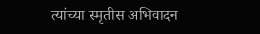त्यांच्या स्मृतीस अभिवादन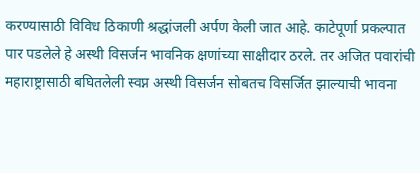करण्यासाठी विविध ठिकाणी श्रद्धांजली अर्पण केली जात आहे. काटेपूर्णा प्रकल्पात पार पडलेले हे अस्थी विसर्जन भावनिक क्षणांच्या साक्षीदार ठरले. तर अजित पवारांची महाराष्ट्रासाठी बघितलेली स्वप्न अस्थी विसर्जन सोबतच विसर्जित झाल्याची भावना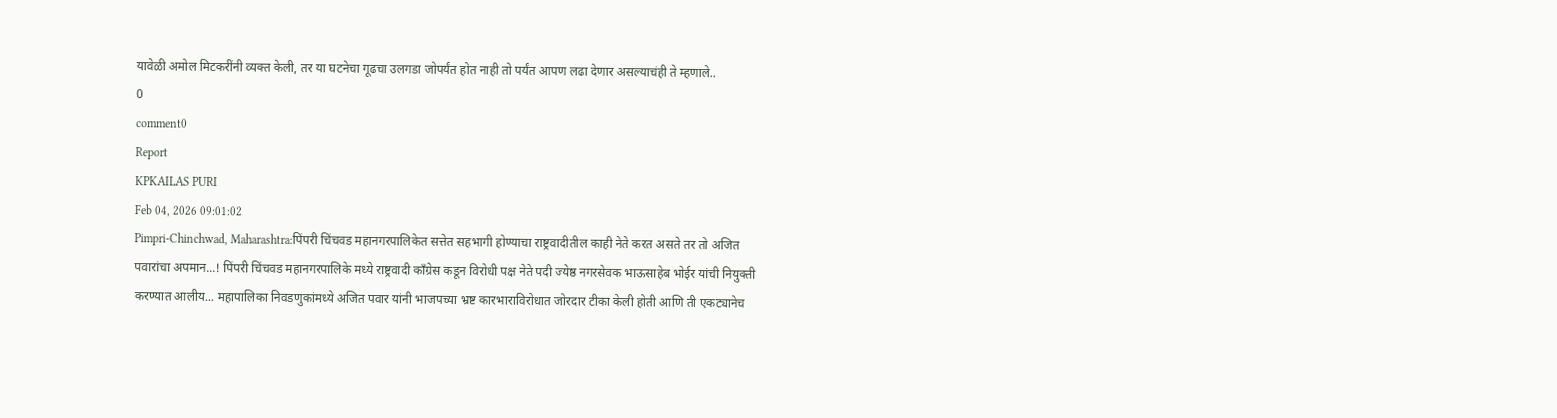यावेळी अमोल मिटकरींनी व्यक्त केली, तर या घटनेचा गूढचा उलगडा जोपर्यंत होत नाही तो पर्यंत आपण लढा देणार असल्याचंही ते म्हणाले..
0
comment0
Report
KPKAILAS PURI
Feb 04, 2026 09:01:02
Pimpri-Chinchwad, Maharashtra:पिंपरी चिंचवड महानगरपालिकेत सत्तेत सहभागी होण्याचा राष्ट्रवादीतील काही नेते करत असते तर तो अजित पवारांचा अपमान...! पिंपरी चिंचवड महानगरपालिके मध्ये राष्ट्रवादी काँग्रेस कडून विरोधी पक्ष नेते पदी ज्येष्ठ नगरसेवक भाऊसाहेब भोईर यांची नियुक्ती करण्यात आलीय... महापालिका निवडणुकांमध्ये अजित पवार यांनी भाजपच्या भ्रष्ट कारभाराविरोधात जोरदार टीका केली होती आणि ती एकट्यानेच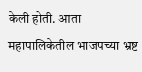केली होती. आता महापालिकेतील भाजपच्या भ्रष्ट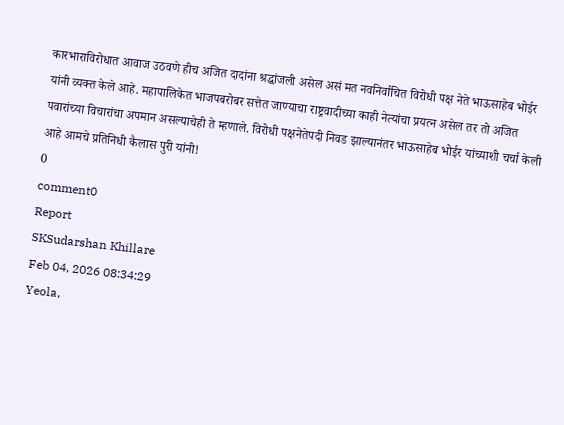कारभाराविरोधात आवाज उठवणे हीच अजित दादांना श्रद्धांजली असेल असं मत नवनिर्वाचित विरोधी पक्ष नेते भाऊसाहेब भोईर यांनी व्यक्त केले आहे. महापालिकेत भाजपबरोबर सत्तेत जाण्याचा राष्ट्रवादीच्या काही नेत्यांचा प्रयत्न असेल तर तो अजित पवारांच्या विचारांचा अपमान असल्याचेही ते म्हणाले. विरोधी पक्षनेतेपदी निवड झाल्यानंतर भाऊसाहेब भोईर यांच्याशी चर्चा केली आहे आमचे प्रतिनिधी कैलास पुरी यांनी!
0
comment0
Report
SKSudarshan Khillare
Feb 04, 2026 08:34:29
Yeola,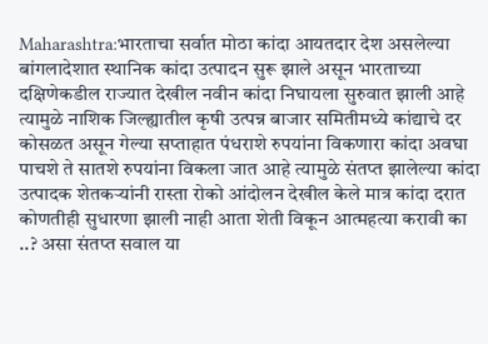Maharashtra:भारताचा सर्वात मोठा कांदा आयतदार देश असलेल्या बांगलादेशात स्थानिक कांदा उत्पादन सुरू झाले असून भारताच्या दक्षिणेकडील राज्यात देखील नवीन कांदा निघायला सुरुवात झाली आहे त्यामुळे नाशिक जिल्ह्यातील कृषी उत्पन्न बाजार समितीमध्ये कांद्याचे दर कोसळत असून गेल्या सप्ताहात पंधराशे रुपयांना विकणारा कांदा अवघा पाचशे ते सातशे रुपयांना विकला जात आहे त्यामुळे संतप्त झालेल्या कांदा उत्पादक शेतकऱ्यांनी रास्ता रोको आंदोलन देखील केले मात्र कांदा दरात कोणतीही सुधारणा झाली नाही आता शेती विकून आत्महत्या करावी का ..? असा संतप्त सवाल या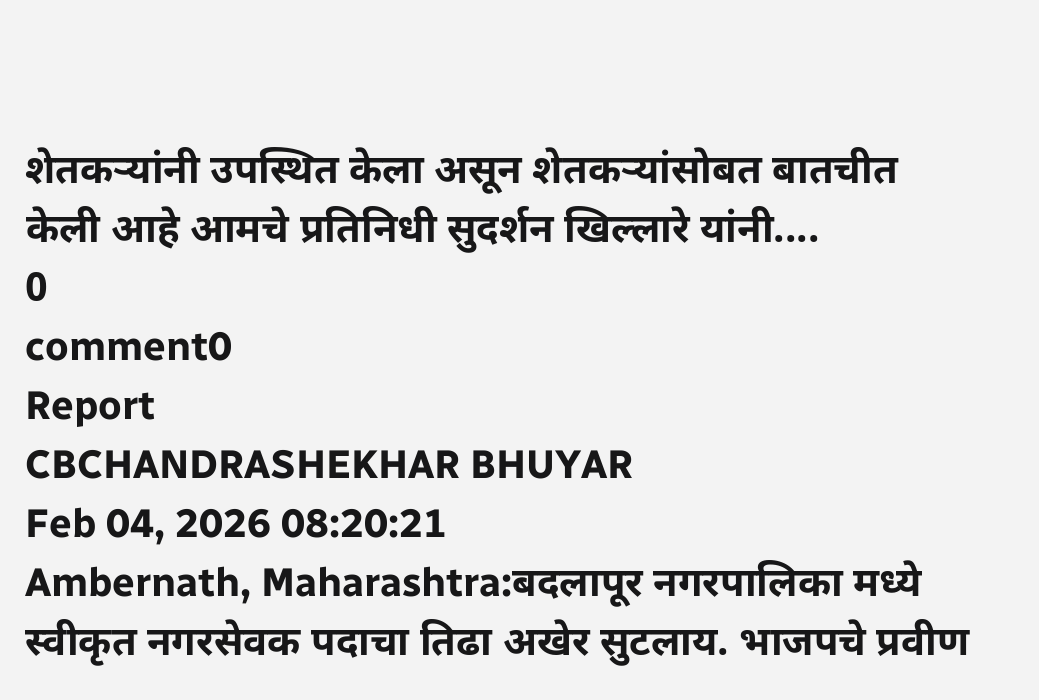शेतकऱ्यांनी उपस्थित केला असून शेतकऱ्यांसोबत बातचीत केली आहे आमचे प्रतिनिधी सुदर्शन खिल्लारे यांनी....
0
comment0
Report
CBCHANDRASHEKHAR BHUYAR
Feb 04, 2026 08:20:21
Ambernath, Maharashtra:बदलापूर नगरपालिका मध्ये स्वीकृत नगरसेवक पदाचा तिढा अखेर सुटलाय. भाजपचे प्रवीण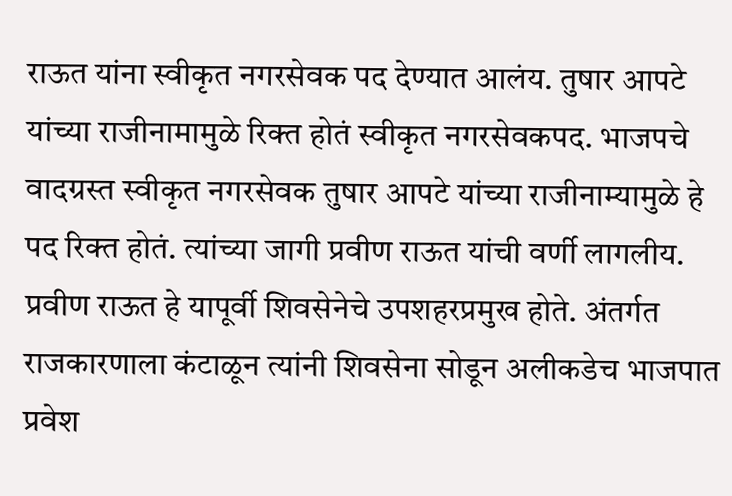राऊत यांना स्वीकृत नगरसेवक पद देण्यात आलंय. तुषार आपटे यांच्या राजीनामामुळे रिक्त होतं स्वीकृत नगरसेवकपद. भाजपचे वादग्रस्त स्वीकृत नगरसेवक तुषार आपटे यांच्या राजीनाम्यामुळे हे पद रिक्त होतं. त्यांच्या जागी प्रवीण राऊत यांची वर्णी लागलीय. प्रवीण राऊत हे यापूर्वी शिवसेनेचे उपशहरप्रमुख होते. अंतर्गत राजकारणाला कंटाळून त्यांनी शिवसेना सोडून अलीकडेच भाजपात प्रवेश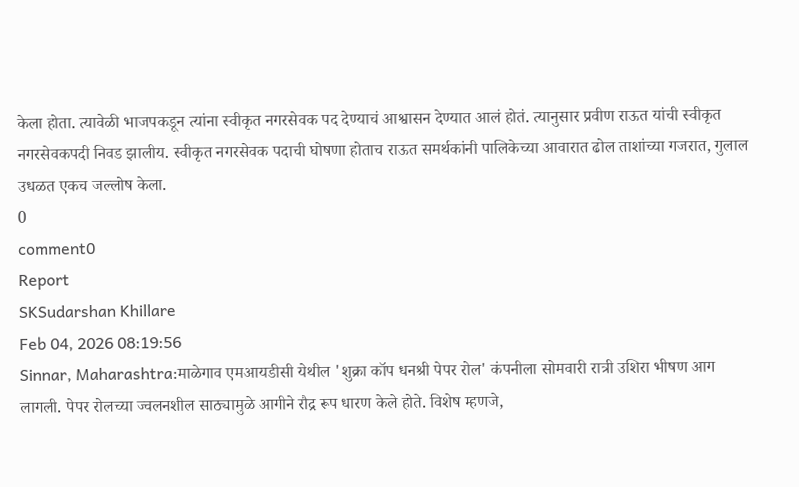केला होता. त्यावेळी भाजपकडून त्यांना स्वीकृत नगरसेवक पद देण्याचं आश्वासन देण्यात आलं होतं. त्यानुसार प्रवीण राऊत यांची स्वीकृत नगरसेवकपदी निवड झालीय. स्वीकृत नगरसेवक पदाची घोषणा होताच राऊत समर्थकांनी पालिकेच्या आवारात ढोल ताशांच्या गजरात, गुलाल उधळत एकच जल्लोष केला.
0
comment0
Report
SKSudarshan Khillare
Feb 04, 2026 08:19:56
Sinnar, Maharashtra:माळेगाव एमआयडीसी येथील 'शुक्रा कॉप धनश्री पेपर रोल' कंपनीला सोमवारी रात्री उशिरा भीषण आग लागली. पेपर रोलच्या ज्वलनशील साठ्यामुळे आगीने रौद्र रूप धारण केले होते. विशेष म्हणजे,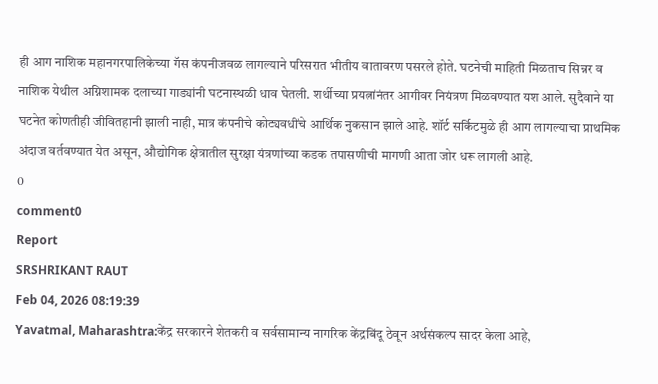ही आग नाशिक महानगरपालिकेच्या गॅस कंपनीजवळ लागल्याने परिसरात भीतीय वातावरण पसरले होते. घटनेची माहिती मिळताच सिन्नर व नाशिक येथील अग्निशामक दलाच्या गाड्यांनी घटनास्थळी धाव घेतली. शर्थीच्या प्रयत्नांनंतर आगीवर नियंत्रण मिळवण्यात यश आले. सुदैवाने या घटनेत कोणतीही जीवितहानी झाली नाही, मात्र कंपनीचे कोट्यवधींचे आर्थिक नुकसान झाले आहे. शॉर्ट सर्किटमुळे ही आग लागल्याचा प्राथमिक अंदाज वर्तवण्यात येत असून, औद्योगिक क्षेत्रातील सुरक्षा यंत्रणांच्या कडक तपासणीची मागणी आता जोर धरू लागली आहे.
0
comment0
Report
SRSHRIKANT RAUT
Feb 04, 2026 08:19:39
Yavatmal, Maharashtra:केंद्र सरकारने शेतकरी व सर्वसामान्य नागरिक केंद्रबिंदू ठेवून अर्थसंकल्प सादर केला आहे,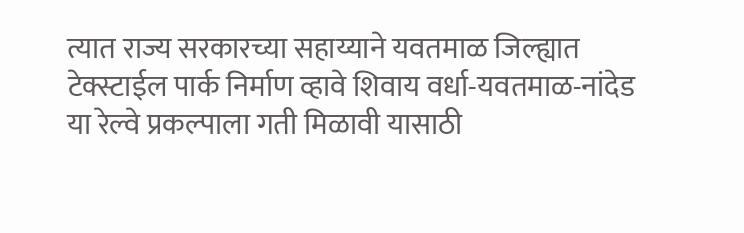त्यात राज्य सरकारच्या सहाय्याने यवतमाळ जिल्ह्यात टेक्स्टाईल पार्क निर्माण व्हावे शिवाय वर्धा-यवतमाळ-नांदेड या रेल्वे प्रकल्पाला गती मिळावी यासाठी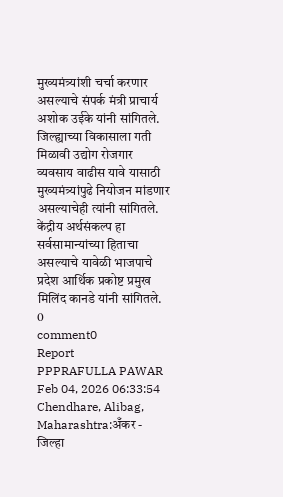मुख्यमंत्र्यांशी चर्चा करणार असल्याचे संपर्क मंत्री प्राचार्य अशोक उईके यांनी सांगितले. जिल्ह्याच्या विकासाला गती मिळावी उद्योग रोजगार व्यवसाय वाढीस यावे यासाठी मुख्यमंत्र्यांपुढे नियोजन मांडणार असल्याचेही त्यांनी सांगितले. केंद्रीय अर्थसंकल्प हा सर्वसामान्यांच्या हिताचा असल्याचे यावेळी भाजपाचे प्रदेश आर्थिक प्रकोष्ट प्रमुख मिलिंद कानडे यांनी सांगितले.
0
comment0
Report
PPPRAFULLA PAWAR
Feb 04, 2026 06:33:54
Chendhare, Alibag, Maharashtra:अँकर - जिल्हा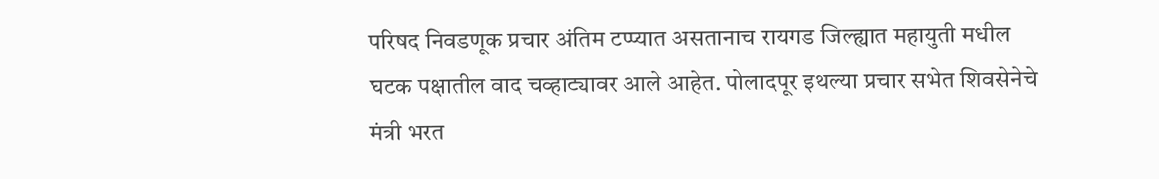परिषद निवडणूक प्रचार अंतिम टप्प्यात असतानाच रायगड जिल्ह्यात महायुती मधील घटक पक्षातील वाद चव्हाट्यावर आले आहेत. पोलादपूर इथल्या प्रचार सभेत शिवसेनेचे मंत्री भरत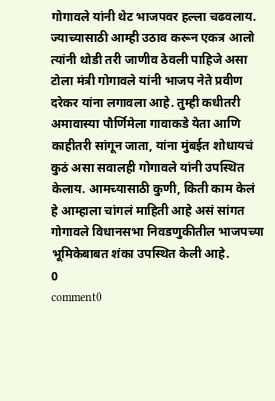गोगावले यांनी थेट भाजपवर हल्ला चढवलाय. ज्याच्यासाठी आम्ही उठाव करून एकत्र आलो त्यांनी थोडी तरी जाणीव ठेवली पाहिजे असा टोला मंत्री गोगावले यांनी भाजप नेते प्रवीण दरेकर यांना लगावला आहे. तुम्ही कधीतरी अमावास्या पौर्णिमेला गावाकडे येता आणि काहीतरी सांगून जाता, यांना मुंबईत शोधायचं कुठं असा सवालही गोगावले यांनी उपस्थित केलाय. आमच्यासाठी कुणी, किती काम केलं हे आम्हाला चांगलं माहिती आहे असं सांगत गोगावले विधानसभा निवडणुकीतील भाजपच्या भूमिकेबाबत शंका उपस्थित केली आहे.
0
comment0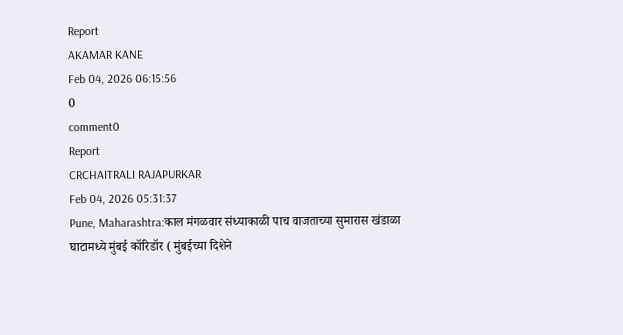Report
AKAMAR KANE
Feb 04, 2026 06:15:56
0
comment0
Report
CRCHAITRALI RAJAPURKAR
Feb 04, 2026 05:31:37
Pune, Maharashtra:काल मंगळवार संध्याकाळी पाच वाजताच्या सुमारास खंडाळा घाटामध्ये मुंबई कॉरिडॉर ( मुंबईच्या दिशेने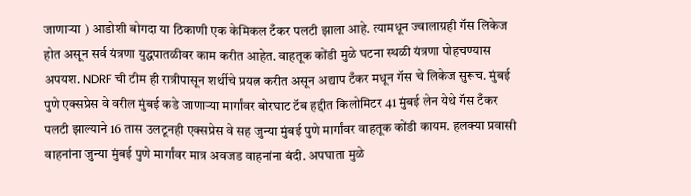जाणाऱ्या ) आडोशी बोगदा या ठिकाणी एक केमिकल टँकर पलटी झाला आहे. त्यामधून ज्वालाग्रही गॅस लिकेज होत असून सर्व यंत्रणा युद्धपातळीवर काम करीत आहेत. वाहतूक कोंडी मुळे घटना स्थळी यंत्रणा पोहचण्यास अपयश. NDRF ची टीम ही रात्रीपासून शर्थीचे प्रयत्न करीत असून अद्याप टँकर मधून गॅस चे लिकेज सुरूच. मुंबई पुणे एक्सप्रेस वे वरील मुंबई कडे जाणाऱ्या मार्गांवर बोरघाट टॅब हद्दीत किलोमिटर 41 मुंबई लेन येथे गॅस टँकर पलटी झाल्याने 16 तास उलटूनही एक्सप्रेस वे सह जुन्या मुंबई पुणे मार्गांवर वाहतूक कोंडी कायम. हलक्या प्रवासी वाहनांना जुन्या मुंबई पुणे मार्गांवर मात्र अवजड वाहनांना बंदी. अपघाता मुळे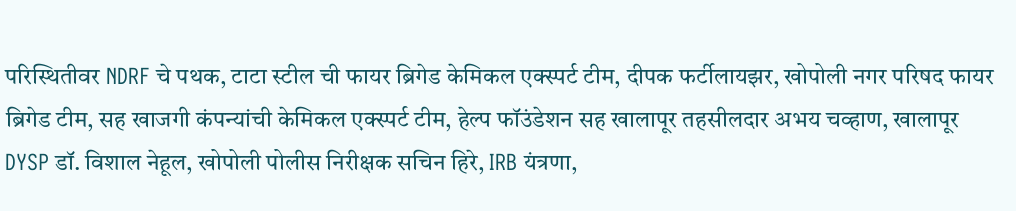परिस्थितीवर NDRF चे पथक, टाटा स्टील ची फायर ब्रिगेड केमिकल एक्स्पर्ट टीम, दीपक फर्टीलायझर, खोपोली नगर परिषद फायर ब्रिगेड टीम, सह खाजगी कंपन्यांची केमिकल एक्स्पर्ट टीम, हेल्प फॉउंडेशन सह खालापूर तहसीलदार अभय चव्हाण, खालापूर DYSP डॉ. विशाल नेहूल, खोपोली पोलीस निरीक्षक सचिन हिरे, IRB यंत्रणा,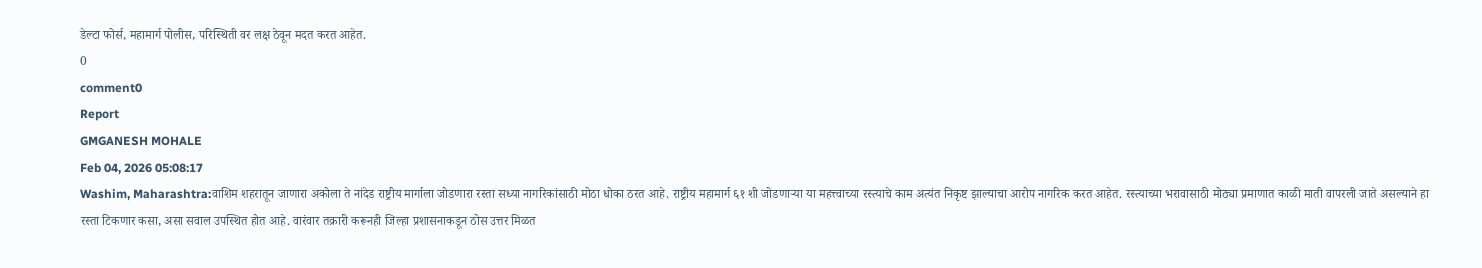डेल्टा फोर्स, महामार्ग पोलीस, परिस्थिती वर लक्ष ठेवून मदत करत आहेत.
0
comment0
Report
GMGANESH MOHALE
Feb 04, 2026 05:08:17
Washim, Maharashtra:वाशिम शहरातून जाणारा अकोला ते नांदेड राष्ट्रीय मार्गाला जोडणारा रस्ता सध्या नागरिकांसाठी मोठा धोका ठरत आहे. राष्ट्रीय महामार्ग ६१ शी जोडणाऱ्या या महत्त्वाच्या रस्त्याचे काम अत्यंत निकृष्ट झाल्याचा आरोप नागरिक करत आहेत. रस्त्याच्या भरावासाठी मोठ्या प्रमाणात काळी माती वापरली जाते असल्याने हा रस्ता टिकणार कसा, असा सवाल उपस्थित होत आहे. वारंवार तक्रारी करूनही जिल्हा प्रशासनाकडून ठोस उत्तर मिळत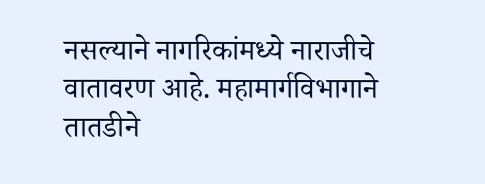नसल्याने नागरिकांमध्ये नाराजीचे वातावरण आहे. महामार्गविभागाने तातडीने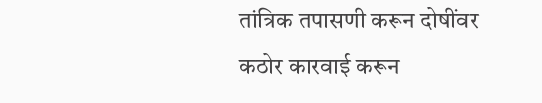तांत्रिक तपासणी करून दोषींवर कठोर कारवाई करून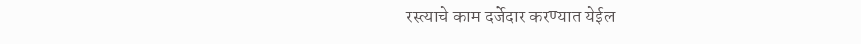रस्त्याचे काम दर्जेदार करण्यात येईल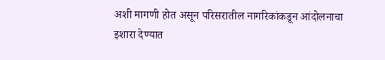अशी मागणी होत असून परिसरातील नागरिकांकडून आंदोलनाचा इशारा देण्यात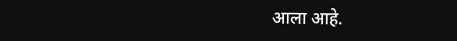आला आहे.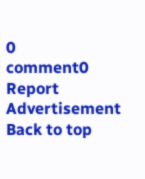0
comment0
Report
Advertisement
Back to top